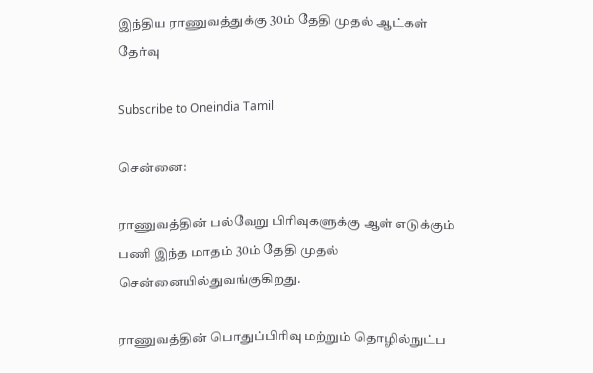இந்திய ராணுவத்துக்கு 30ம் தேதி முதல் ஆட்கள் தேர்வு

Subscribe to Oneindia Tamil

சென்னை:

ராணுவத்தின் பல்வேறு பிரிவுகளுக்கு ஆள் எடுக்கும் பணி இந்த மாதம் 30ம் தேதி முதல் சென்னையில்துவங்குகிறது.

ராணுவத்தின் பொதுப்பிரிவு மற்றும் தொழில்நுட்ப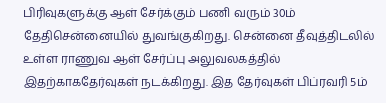பிரிவுகளுக்கு ஆள் சேர்க்கும் பணி வரும் 30ம் தேதிசென்னையில் துவங்குகிறது. சென்னை தீவுத்திடலில் உள்ள ராணுவ ஆள் சேர்ப்பு அலுவலகத்தில் இதற்காகதேர்வுகள் நடக்கிறது. இத தேர்வுகள் பிப்ரவரி 5ம்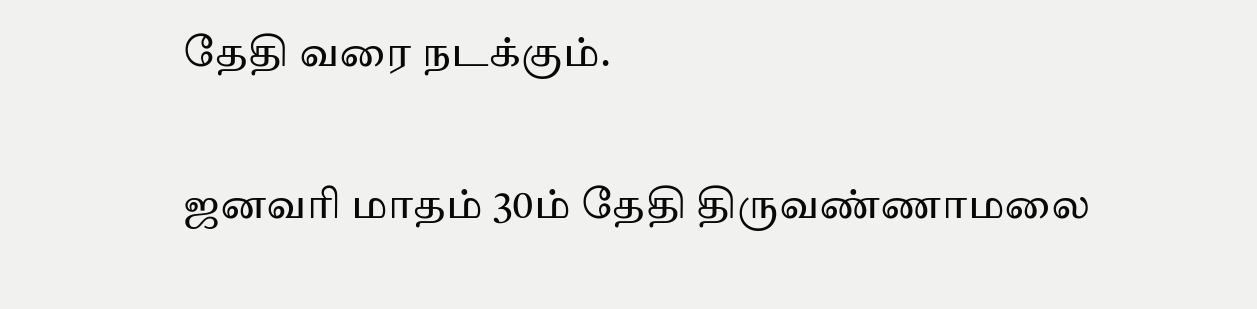தேதி வரை நடக்கும்.

ஜனவரி மாதம் 30ம் தேதி திருவண்ணாமலை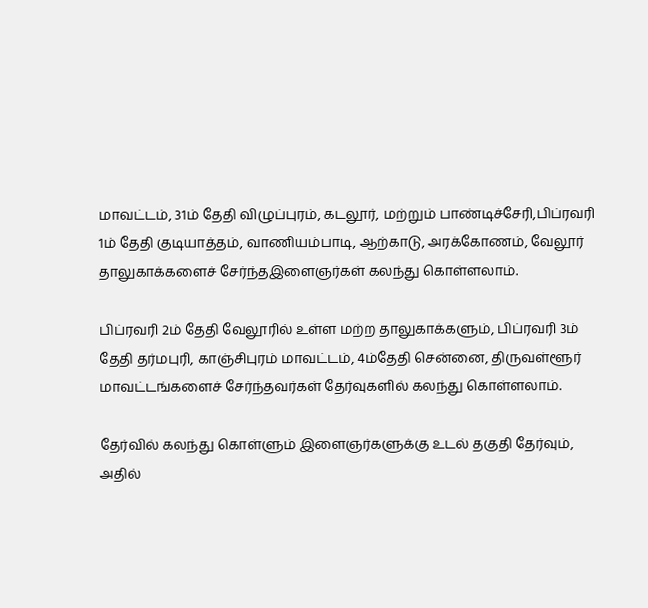மாவட்டம், 31ம் தேதி விழுப்புரம், கடலூர், மற்றும் பாண்டிச்சேரி,பிப்ரவரி 1ம் தேதி குடியாத்தம், வாணியம்பாடி, ஆற்காடு, அரக்கோணம், வேலூர் தாலுகாக்களைச் சேர்ந்தஇளைஞர்கள் கலந்து கொள்ளலாம்.

பிப்ரவரி 2ம் தேதி வேலூரில் உள்ள மற்ற தாலுகாக்களும், பிப்ரவரி 3ம் தேதி தர்மபுரி, காஞ்சிபுரம் மாவட்டம், 4ம்தேதி சென்னை, திருவள்ளூர் மாவட்டங்களைச் சேர்ந்தவர்கள் தேர்வுகளில் கலந்து கொள்ளலாம்.

தேர்வில் கலந்து கொள்ளும் இளைஞர்களுக்கு உடல் தகுதி தேர்வும், அதில்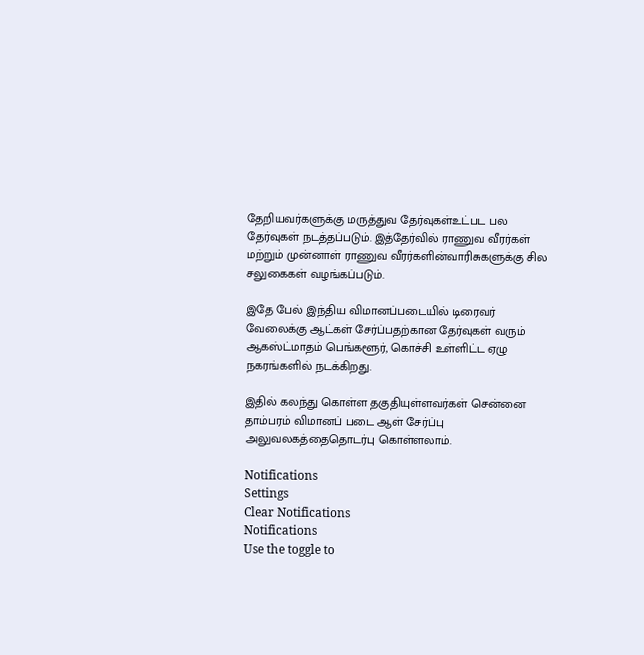தேறியவர்களுக்கு மருத்துவ தேர்வுகள்உட்பட பல தேர்வுகள் நடத்தப்படும். இத்தேர்வில் ராணுவ வீரர்கள் மற்றும் முன்னாள் ராணுவ வீரர்களின்வாரிசுகளுக்கு சில சலுகைகள் வழங்கப்படும்.

இதே பேல் இந்திய விமானப்படையில் டிரைவர் வேலைக்கு ஆட்கள் சேர்ப்பதற்கான தேர்வுகள் வரும் ஆகஸ்ட்மாதம் பெங்களூர், கொச்சி உள்ளிட்ட ஏழு நகரங்களில் நடக்கிறது.

இதில் கலந்து கொள்ள தகுதியுள்ளவர்கள் சென்னை தாம்பரம் விமானப் படை ஆள் சேர்ப்பு அலுவலகத்தைதொடர்பு கொள்ளலாம்.

Notifications
Settings
Clear Notifications
Notifications
Use the toggle to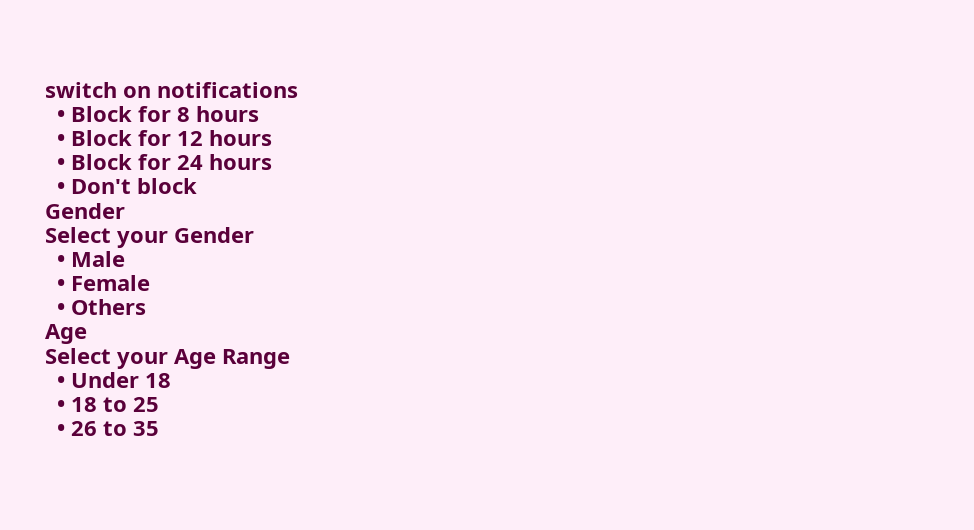switch on notifications
  • Block for 8 hours
  • Block for 12 hours
  • Block for 24 hours
  • Don't block
Gender
Select your Gender
  • Male
  • Female
  • Others
Age
Select your Age Range
  • Under 18
  • 18 to 25
  • 26 to 35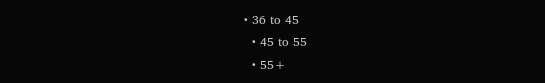• 36 to 45
  • 45 to 55
  • 55+